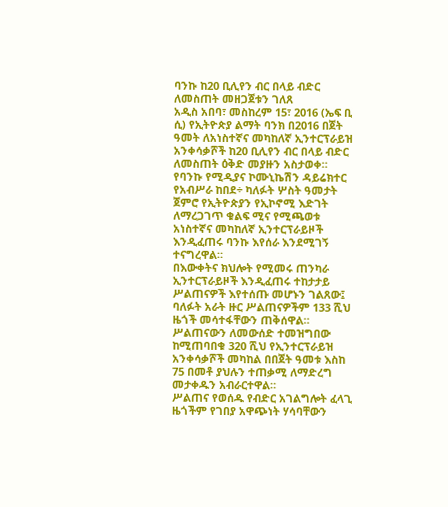ባንኩ ከ20 ቢሊየን ብር በላይ ብድር ለመስጠት መዘጋጀቱን ገለጸ
አዲስ አበባ፣ መስከረም 15፣ 2016 (ኤፍ ቢ ሲ) የኢትዮጵያ ልማት ባንክ በ2016 በጀት ዓመት ለአነስተኛና መካከለኛ ኢንተርፕራይዝ አንቀሳቃሾች ከ20 ቢሊየን ብር በላይ ብድር ለመስጠት ዕቅድ መያዙን አስታወቀ።
የባንኩ የሚዲያና ኮሙኒኬሽን ዳይሬክተር የአብሥራ ከበደ÷ ካለፉት ሦስት ዓመታት ጀምሮ የኢትዮጵያን የኢኮኖሚ እድገት ለማረጋገጥ ቁልፍ ሚና የሚጫወቱ አነስተኛና መካከለኛ ኢንተርፕራይዞች እንዲፈጠሩ ባንኩ እየሰራ እንደሚገኝ ተናግረዋል።
በእውቀትና ክህሎት የሚመሩ ጠንካራ ኢንተርፕራይዞች እንዲፈጠሩ ተከታታይ ሥልጠናዎች እየተሰጡ መሆኑን ገልጸው፤ ባለፉት አራት ዙር ሥልጠናዎችም 133 ሺህ ዜጎች መሳተፋቸውን ጠቅሰዋል።
ሥልጠናውን ለመውሰድ ተመዝግበው ከሚጠባበቁ 320 ሺህ የኢንተርፕራይዝ አንቀሳቃሾች መካከል በበጀት ዓመቱ እስከ 75 በመቶ ያህሉን ተጠቃሚ ለማድረግ መታቀዱን አብራርተዋል።
ሥልጠና የወሰዱ የብድር አገልግሎት ፈላጊ ዜጎችም የገበያ አዋጭነት ሃሳባቸውን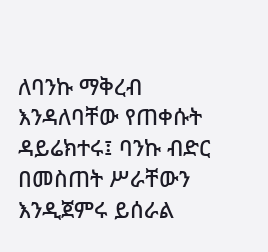ለባንኩ ማቅረብ እንዳለባቸው የጠቀሱት ዳይሬክተሩ፤ ባንኩ ብድር በመስጠት ሥራቸውን እንዲጀምሩ ይሰራል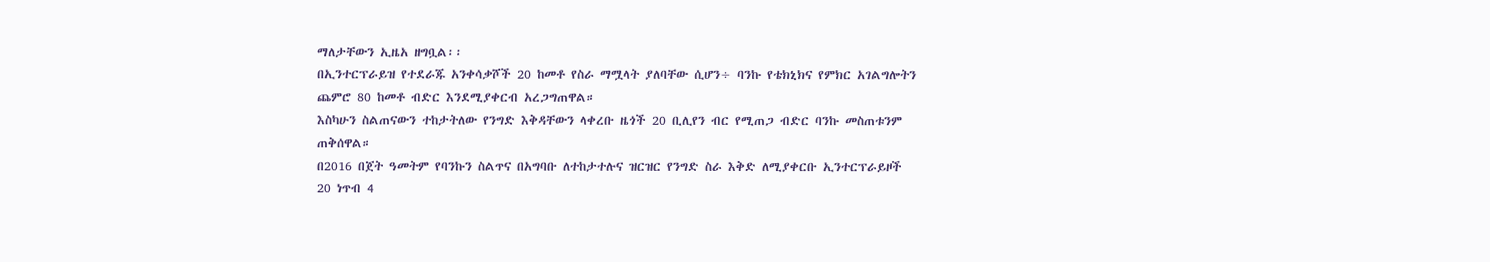ማለታቸውን ኢዜአ ዘግቧል፡፡
በኢንተርፕራይዝ የተደራጁ አንቀሳቃሾች 20 ከመቶ የስራ ማሟላት ያለባቸው ሲሆን÷ ባንኩ የቴክኒክና የምክር አገልግሎትን ጨምሮ 80 ከመቶ ብድር እንደሚያቀርብ አረጋግጠዋል።
እስካሁን ስልጠናውን ተከታትለው የንግድ እቅዳቸውን ላቀረቡ ዜጎች 20 ቢሊየን ብር የሚጠጋ ብድር ባንኩ መስጠቱንም ጠቅሰዋል።
በ2016 በጀት ዓመትም የባንኩን ስልጥና በአግባቡ ለተከታተሉና ዝርዝር የንግድ ስራ እቅድ ለሚያቀርቡ ኢንተርፕራይዞች 20 ነጥብ 4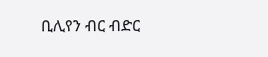ቢሊየን ብር ብድር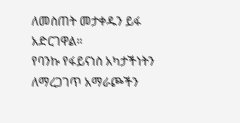ለመስጠት መታቀዱን ይፋ አድርገዋል።
የባንኩ የፋይናነስ አካታችነትን ለማረጋገጥ አማራጮችን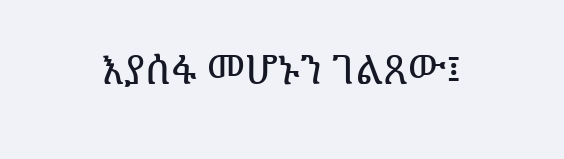እያሰፋ መሆኑን ገልጸው፤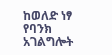ከወለድ ነፃ የባንክ አገልግሎት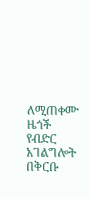ለሚጠቀሙ ዜጎች የብድር አገልግሎት በቅርቡ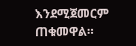እንደሚጀመርም ጠቁመዋል።